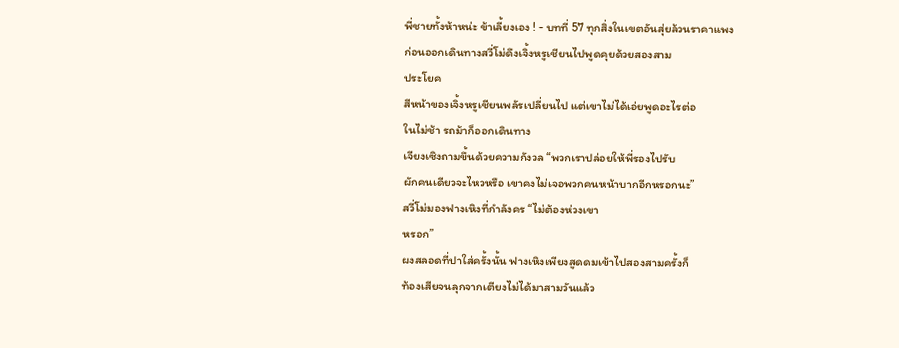พี่ชายทั้งห้าหน่ะ ข้าเลี้ยงเอง ! - บทที่ 57 ทุกสิ่งในเขตอันสุ่ยล้วนราคาแพง
ก่อนออกเดินทางสวี่โม่ดึงเจิ้งหรูเชียนไปพูดคุยด้วยสองสาม
ประโยค
สีหน้าของเจิ้งหรูเชียนพลัรเปลี่ยนไป แต่เขาไม่ได้เอ่ยพูดอะไรต่อ
ในไม่ช้า รถม้าก็ออกเดินทาง
เจียงเซิงถามขึ้นด้วยความกังวล “พวกเราปล่อยให้พี่รองไปรับ
ผักคนเดียวจะไหวหรือ เขาคงไม่เจอพวกคนหน้าบากอีกหรอกนะ”
สวี่โม่มองฟางเหิงที่กำลังคร “ไม่ต้องห่วงเขา
หรอก”
ผงสลอดที่ปาใส่ครั้งนั้น ฟางเหิงเพียงสูดดมเข้าไปสองสามครั้งก็
ท้องเสียจนลุกจากเตียงไม่ได้มาสามวันแล้ว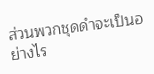ส่วนพวกชุดดำจะเป็นอย่างไร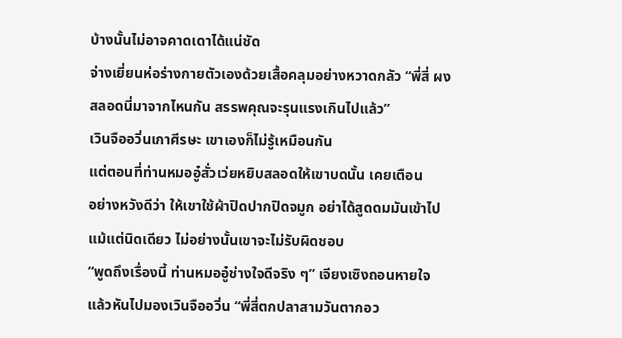บ้างนั้นไม่อาจคาดเดาได้แน่ชัด
จ่างเยี่ยนห่อร่างกายตัวเองด้วยเสื้อคลุมอย่างหวาดกลัว “พี่สี่ ผง
สลอดนี่มาจากไหนกัน สรรพคุณจะรุนแรงเกินไปแล้ว”
เวินจืออวิ่นเกาศีรษะ เขาเองก็ไม่รู้เหมือนกัน
แต่ตอนที่ท่านหมออู๋สั่วเว่ยหยิบสลอดให้เขาบดนั้น เคยเตือน
อย่างหวังดีว่า ให้เขาใช้ผ้าปิดปากปิดจมูก อย่าได้สูดดมมันเข้าไป
แม้แต่นิดเดียว ไม่อย่างนั้นเขาจะไม่รับผิดชอบ
“พูดถึงเรื่องนี้ ท่านหมออู๋ช่างใจดีจริง ๆ” เจียงเซิงถอนหายใจ
แล้วหันไปมองเวินจืออวิ่น “พี่สี่ตกปลาสามวันตากอว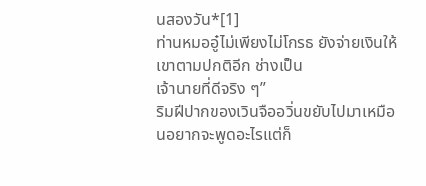นสองวัน*[1]
ท่านหมออู๋ไม่เพียงไม่โกรธ ยังจ่ายเงินให้เขาตามปกติอีก ช่างเป็น
เจ้านายที่ดีจริง ๆ”
ริมฝีปากของเวินจืออวิ่นขยับไปมาเหมือนอยากจะพูดอะไรแต่ก็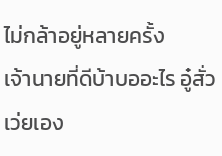ไม่กล้าอยู่หลายครั้ง
เจ้านายที่ดีบ้าบออะไร อู๋สั่วเว่ยเอง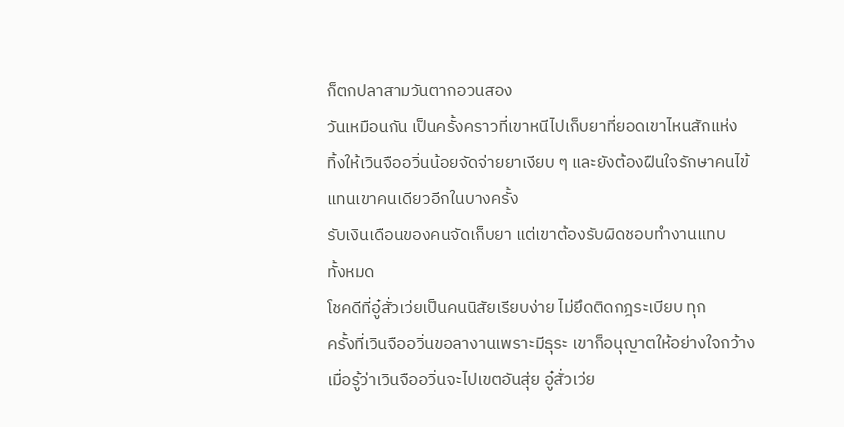ก็ตกปลาสามวันตากอวนสอง
วันเหมือนกัน เป็นครั้งคราวที่เขาหนีไปเก็บยาที่ยอดเขาไหนสักแห่ง
ทิ้งให้เวินจืออวิ่นน้อยจัดจ่ายยาเงียบ ๆ และยังต้องฝืนใจรักษาคนไข้
แทนเขาคนเดียวอีกในบางครั้ง
รับเงินเดือนของคนจัดเก็บยา แต่เขาต้องรับผิดชอบทำงานแทบ
ทั้งหมด
โชคดีที่อู๋สั่วเว่ยเป็นคนนิสัยเรียบง่าย ไม่ยึดติดกฎระเบียบ ทุก
ครั้งที่เวินจืออวิ่นขอลางานเพราะมีธุระ เขาก็อนุญาตให้อย่างใจกว้าง
เมื่อรู้ว่าเวินจืออวิ่นจะไปเขตอันสุ่ย อู๋สั่วเว่ย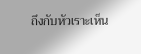ถึงกับหัวเราะเห็น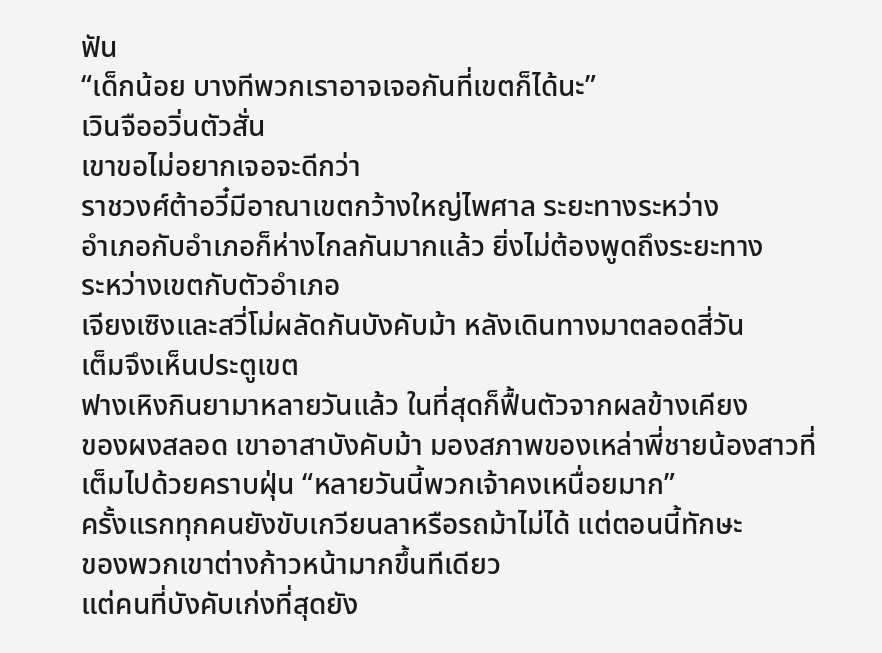ฟัน
“เด็กน้อย บางทีพวกเราอาจเจอกันที่เขตก็ได้นะ”
เวินจืออวิ่นตัวสั่น
เขาขอไม่อยากเจอจะดีกว่า
ราชวงศ์ต้าอวี๋มีอาณาเขตกว้างใหญ่ไพศาล ระยะทางระหว่าง
อำเภอกับอำเภอก็ห่างไกลกันมากแล้ว ยิ่งไม่ต้องพูดถึงระยะทาง
ระหว่างเขตกับตัวอำเภอ
เจียงเซิงและสวี่โม่ผลัดกันบังคับม้า หลังเดินทางมาตลอดสี่วัน
เต็มจึงเห็นประตูเขต
ฟางเหิงกินยามาหลายวันแล้ว ในที่สุดก็ฟื้นตัวจากผลข้างเคียง
ของผงสลอด เขาอาสาบังคับม้า มองสภาพของเหล่าพี่ชายน้องสาวที่
เต็มไปด้วยคราบฝุ่น “หลายวันนี้พวกเจ้าคงเหนื่อยมาก”
ครั้งแรกทุกคนยังขับเกวียนลาหรือรถม้าไม่ได้ แต่ตอนนี้ทักษะ
ของพวกเขาต่างก้าวหน้ามากขึ้นทีเดียว
แต่คนที่บังคับเก่งที่สุดยัง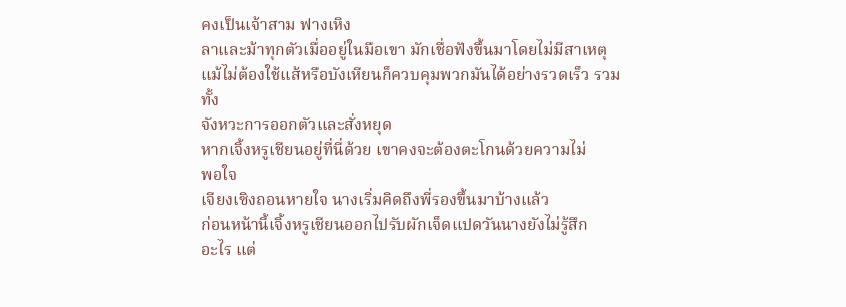คงเป็นเจ้าสาม ฟางเหิง
ลาและม้าทุกตัวเมื่ออยู่ในมือเขา มักเชื่อฟังขึ้นมาโดยไม่มีสาเหตุ
แม้ไม่ต้องใช้แส้หรือบังเหียนก็ควบคุมพวกมันได้อย่างรวดเร็ว รวมทั้ง
จังหวะการออกตัวและสั่งหยุด
หากเจิ้งหรูเชียนอยู่ที่นี่ด้วย เขาคงจะต้องตะโกนด้วยความไม่
พอใจ
เจียงเซิงถอนหายใจ นางเริ่มคิดถึงพี่รองขึ้นมาบ้างแล้ว
ก่อนหน้านี้เจิ้งหรูเชียนออกไปรับผักเจ็ดแปดวันนางยังไม่รู้สึก
อะไร แต่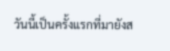วันนี้เป็นครั้งแรกที่มายังส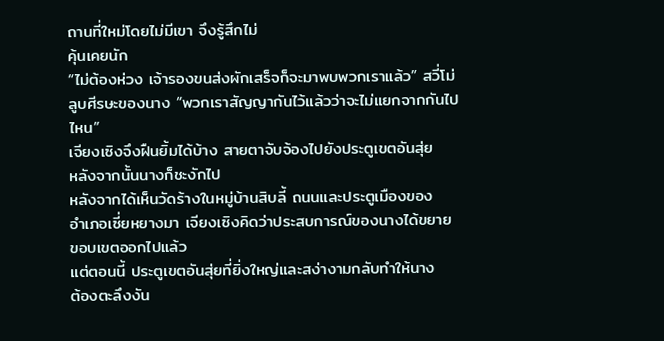ถานที่ใหม่โดยไม่มีเขา จึงรู้สึกไม่
คุ้นเคยนัก
“ไม่ต้องห่วง เจ้ารองขนส่งผักเสร็จก็จะมาพบพวกเราแล้ว” สวี่โม่
ลูบศีรษะของนาง “พวกเราสัญญากันไว้แล้วว่าจะไม่แยกจากกันไป
ไหน”
เจียงเซิงจึงฝืนยิ้มได้บ้าง สายตาจับจ้องไปยังประตูเขตอันสุ่ย
หลังจากนั้นนางก็ชะงักไป
หลังจากได้เห็นวัดร้างในหมู่บ้านสิบลี้ ถนนและประตูเมืองของ
อำเภอเซี่ยหยางมา เจียงเซิงคิดว่าประสบการณ์ของนางได้ขยาย
ขอบเขตออกไปแล้ว
แต่ตอนนี้ ประตูเขตอันสุ่ยที่ยิ่งใหญ่และสง่างามกลับทำให้นาง
ต้องตะลึงงัน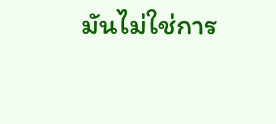มันไม่ใช่การ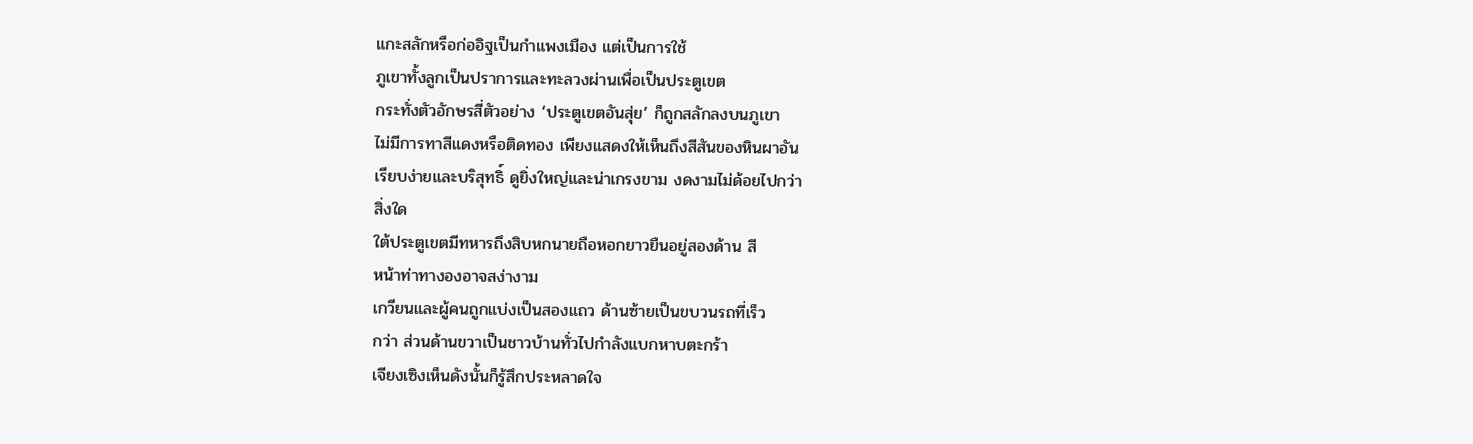แกะสลักหรือก่ออิฐเป็นกำแพงเมือง แต่เป็นการใช้
ภูเขาทั้งลูกเป็นปราการและทะลวงผ่านเพื่อเป็นประตูเขต
กระทั่งตัวอักษรสี่ตัวอย่าง ‘ประตูเขตอันสุ่ย’ ก็ถูกสลักลงบนภูเขา
ไม่มีการทาสีแดงหรือติดทอง เพียงแสดงให้เห็นถึงสีสันของหินผาอัน
เรียบง่ายและบริสุทธิ์ ดูยิ่งใหญ่และน่าเกรงขาม งดงามไม่ด้อยไปกว่า
สิ่งใด
ใต้ประตูเขตมีทหารถึงสิบหกนายถือหอกยาวยืนอยู่สองด้าน สี
หน้าท่าทางองอาจสง่างาม
เกวียนและผู้คนถูกแบ่งเป็นสองแถว ด้านซ้ายเป็นขบวนรถที่เร็ว
กว่า ส่วนด้านขวาเป็นชาวบ้านทั่วไปกำลังแบกหาบตะกร้า
เจียงเซิงเห็นดังนั้นก็รู้สึกประหลาดใจ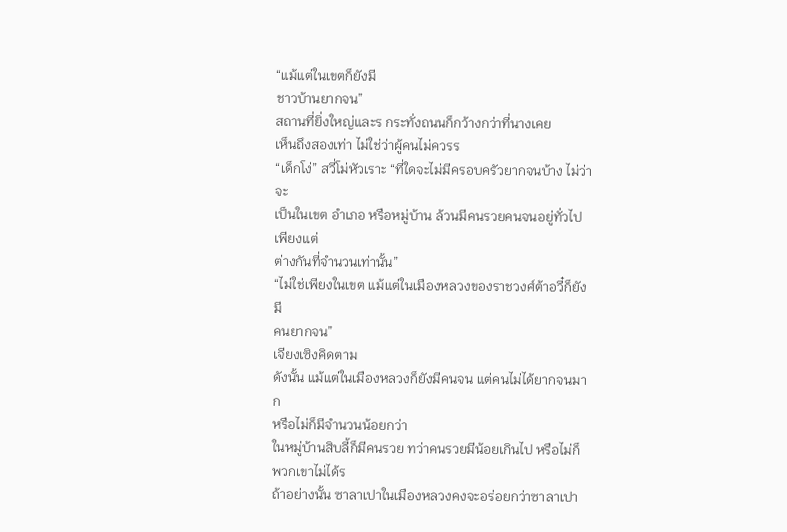“แม้แต่ในเขตก็ยังมี
ชาวบ้านยากจน”
สถานที่ยิ่งใหญ่และร กระทั่งถนนก็กว้างกว่าที่นางเคย
เห็นถึงสองเท่า ไม่ใช่ว่าผู้คนไม่ควรร
“เด็กโง่” สวี่โม่หัวเราะ “ที่ใดจะไม่มีครอบครัวยากจนบ้าง ไม่ว่าจะ
เป็นในเขต อำเภอ หรือหมู่บ้าน ล้วนมีคนรวยคนจนอยู่ทั่วไป เพียงแต่
ต่างกันที่จำนวนเท่านั้น”
“ไม่ใช่เพียงในเขต แม้แต่ในเมืองหลวงของราชวงศ์ต้าอวี๋ก็ยังมี
คนยากจน”
เจียงเซิงคิดตาม
ดังนั้น แม้แต่ในเมืองหลวงก็ยังมีคนจน แต่คนไม่ได้ยากจนมาก
หรือไม่ก็มีจำนวนน้อยกว่า
ในหมู่บ้านสิบลี้ก็มีคนรวย ทว่าคนรวยมีน้อยเกินไป หรือไม่ก็
พวกเขาไม่ได้ร
ถ้าอย่างนั้น ซาลาเปาในเมืองหลวงคงจะอร่อยกว่าซาลาเปา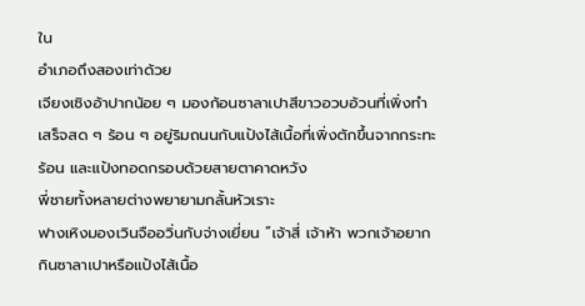ใน
อำเภอถึงสองเท่าด้วย
เจียงเซิงอ้าปากน้อย ๆ มองก้อนซาลาเปาสีขาวอวบอ้วนที่เพิ่งทำ
เสร็จสด ๆ ร้อน ๆ อยู่ริมถนนกับแป้งไส้เนื้อที่เพิ่งตักขึ้นจากกระทะ
ร้อน และแป้งทอดกรอบด้วยสายตาคาดหวัง
พี่ชายทั้งหลายต่างพยายามกลั้นหัวเราะ
ฟางเหิงมองเวินจืออวิ่นกับจ่างเยี่ยน “เจ้าสี่ เจ้าห้า พวกเจ้าอยาก
กินซาลาเปาหรือแป้งไส้เนื้อ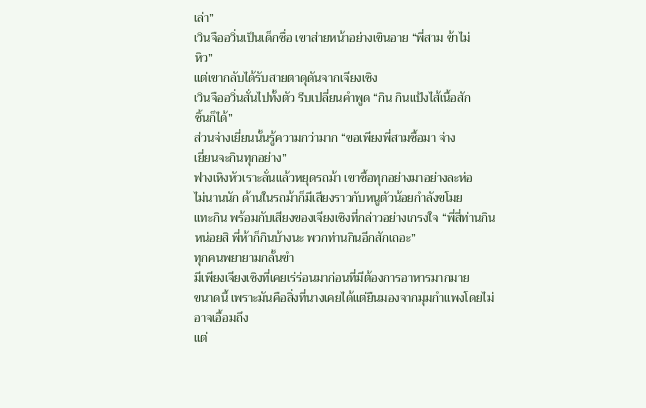เล่า”
เวินจืออวิ่นเป็นเด็กซื่อ เขาส่ายหน้าอย่างเขินอาย “พี่สาม ข้าไม่
หิว”
แต่เขากลับได้รับสายตาดุดันจากเจียงเซิง
เวินจืออวิ่นสั่นไปทั้งตัว รีบเปลี่ยนคำพูด “กิน กินแป้งไส้เนื้อสัก
ชิ้นก็ได้”
ส่วนจ่างเยี่ยนนั้นรู้ความกว่ามาก “ขอเพียงพี่สามซื้อมา จ่าง
เยี่ยนจะกินทุกอย่าง”
ฟางเหิงหัวเราะลั่นแล้วหยุดรถม้า เขาซื้อทุกอย่างมาอย่างละห่อ
ไม่นานนัก ด้านในรถม้าก็มีเสียงราวกับหนูตัวน้อยกำลังขโมย
แทะกิน พร้อมกับเสียงของเจียงเซิงที่กล่าวอย่างเกรงใจ “พี่สี่ท่านกิน
หน่อยสิ พี่ห้าก็กินบ้างนะ พวกท่านกินอีกสักเถอะ”
ทุกคนพยายามกลั้นขำ
มีเพียงเจียงเซิงที่เคยเร่ร่อนมาก่อนที่มีต้องการอาหารมากมาย
ขนาดนี้ เพราะมันคือสิ่งที่นางเคยได้แต่ยืนมองจากมุมกำแพงโดยไม่
อาจเอื้อมถึง
แต่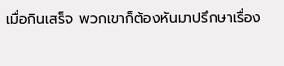เมื่อกินเสร็จ พวกเขาก็ต้องหันมาปรึกษาเรื่อง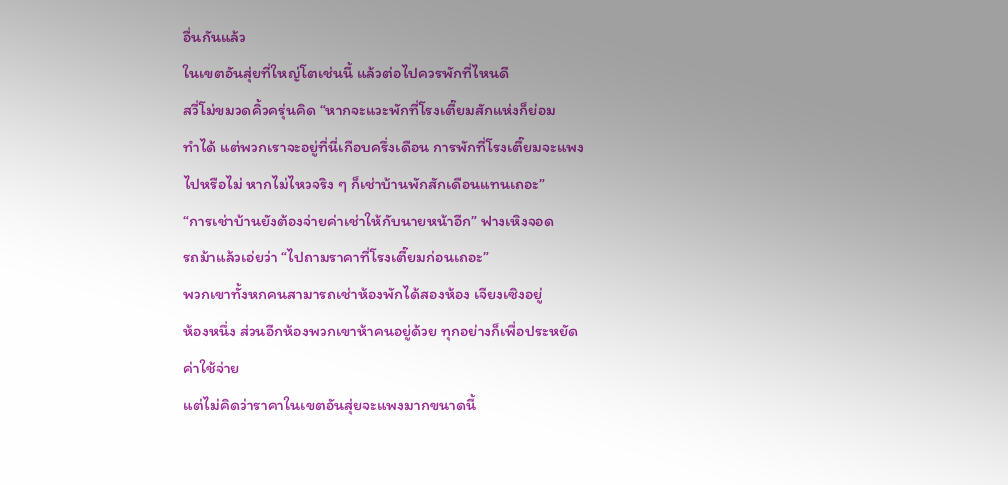อื่นกันแล้ว
ในเขตอันสุ่ยที่ใหญ่โตเช่นนี้ แล้วต่อไปควรพักที่ไหนดี
สวี่โม่ขมวดคิ้วครุ่นคิด “หากจะแวะพักที่โรงเตี๊ยมสักแห่งก็ย่อม
ทำได้ แต่พวกเราจะอยู่ที่นี่เกือบครึ่งเดือน การพักที่โรงเตี๊ยมจะแพง
ไปหรือไม่ หากไม่ไหวจริง ๆ ก็เช่าบ้านพักสักเดือนแทนเถอะ”
“การเช่าบ้านยังต้องจ่ายค่าเช่าให้กับนายหน้าอีก” ฟางเหิงจอด
รถม้าแล้วเอ่ยว่า “ไปถามราคาที่โรงเตี๊ยมก่อนเถอะ”
พวกเขาทั้งหกคนสามารถเช่าห้องพักได้สองห้อง เจียงเซิงอยู่
ห้องหนึ่ง ส่วนอีกห้องพวกเขาห้าคนอยู่ด้วย ทุกอย่างก็เพื่อประหยัด
ค่าใช้จ่าย
แต่ไม่คิดว่าราคาในเขตอันสุ่ยจะแพงมากขนาดนี้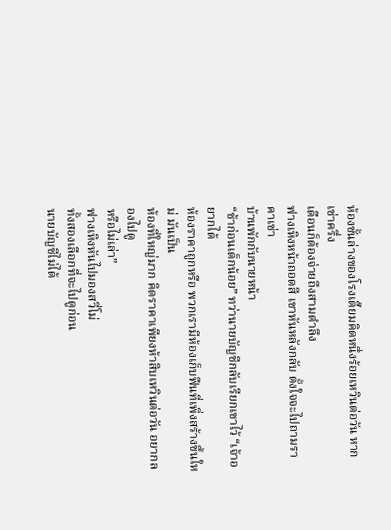ห้องชั้นล่างของโรงเตี๊ยมคิดหนึ่งร้อยเหวินต่อวัน หากเช่าครึ่ง
เดือนก็ต้องจ่ายถึงสามตำลึง
ฟางเหิงหน้าถอดสี เขาหันหลังกลับ ตั้งใจจะไปถามราคาเช่า
บ้านพักกับนายหน้า
“ช้าก่อนเด็กน้อย” ทว่านายบัญชีกลับเรียกเขาไว้ “เจ้าอยากได้
ห้องราคาถูกหรือ พวกเรามีห้องเก็บฟืนที่เพิ่งสร้างขึ้นใหม่ มันเป็น
ห้องที่ใหญ่มาก คิดราคาเพียงห้าสิบเหวินต่อวัน อยากลองไปดู
หรือไม่เล่า”
ฟางเหิงหันไปมองสวี่โม่
ทั้งสองเลือกที่จะไปดูก่อน
นายบัญชีไม่ได้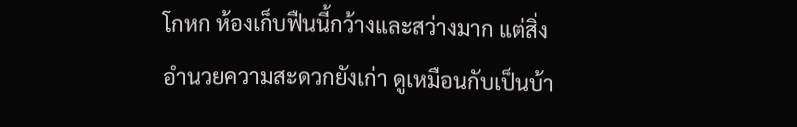โกหก ห้องเก็บฟืนนี้กว้างและสว่างมาก แต่สิ่ง
อำนวยความสะดวกยังเก่า ดูเหมือนกับเป็นบ้า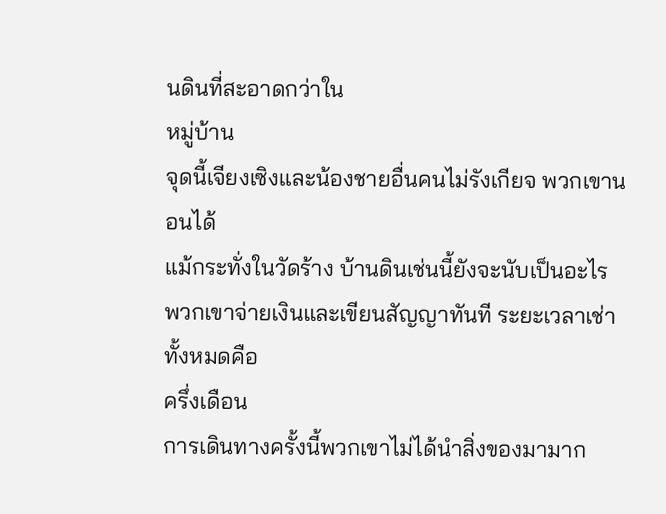นดินที่สะอาดกว่าใน
หมู่บ้าน
จุดนี้เจียงเซิงและน้องชายอื่นคนไม่รังเกียจ พวกเขานอนได้
แม้กระทั่งในวัดร้าง บ้านดินเช่นนี้ยังจะนับเป็นอะไร
พวกเขาจ่ายเงินและเขียนสัญญาทันที ระยะเวลาเช่าทั้งหมดคือ
ครึ่งเดือน
การเดินทางครั้งนี้พวกเขาไม่ได้นำสิ่งของมามาก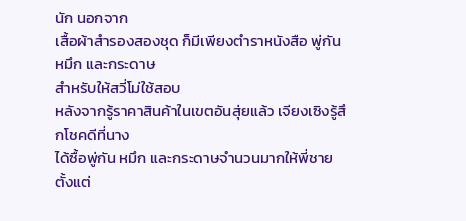นัก นอกจาก
เสื้อผ้าสำรองสองชุด ก็มีเพียงตำราหนังสือ พู่กัน หมึก และกระดาษ
สำหรับให้สวี่โม่ใช้สอบ
หลังจากรู้ราคาสินค้าในเขตอันสุ่ยแล้ว เจียงเซิงรู้สึกโชคดีที่นาง
ได้ซื้อพู่กัน หมึก และกระดาษจำนวนมากให้พี่ชายตั้งแต่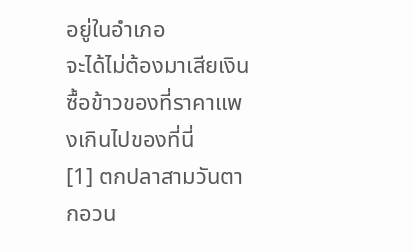อยู่ในอำเภอ
จะได้ไม่ต้องมาเสียเงินซื้อข้าวของที่ราคาแพงเกินไปของที่นี่
[1] ตกปลาสามวันตากอวน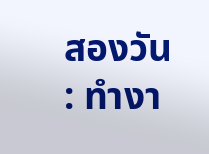สองวัน : ทำงา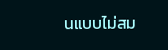นแบบไม่สม